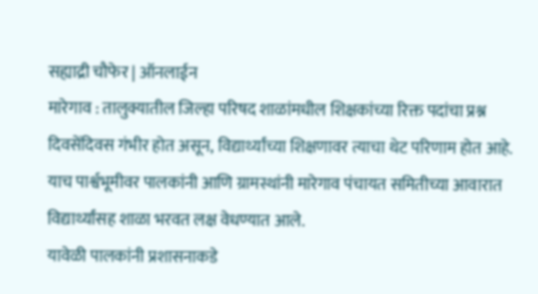सह्याद्री चौफेर | ऑनलाईन
मारेगाव : तालुक्यातील जिल्हा परिषद शाळांमधील शिक्षकांच्या रिक्त पदांचा प्रश्न दिवसेंदिवस गंभीर होत असून, विद्यार्थ्यांच्या शिक्षणावर त्याचा थेट परिणाम होत आहे. याच पार्श्वभूमीवर पालकांनी आणि ग्रामस्थांनी मारेगाव पंचायत समितीच्या आवारात विद्यार्थ्यांसह शाळा भरवत लक्ष वेधण्यात आले.
यावेळी पालकांनी प्रशासनाकडे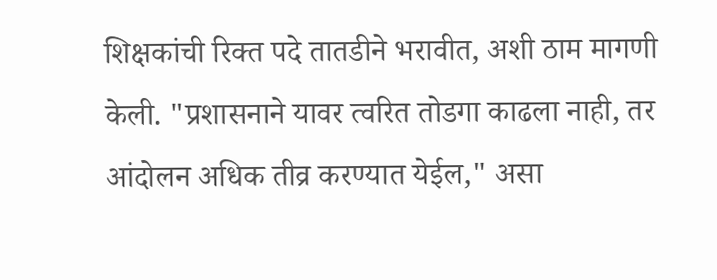शिक्षकांची रिक्त पदे तातडीने भरावीत, अशी ठाम मागणी केली. "प्रशासनाने यावर त्वरित तोडगा काढला नाही, तर आंदोलन अधिक तीव्र करण्यात येईल," असा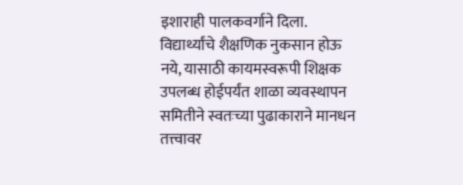इशाराही पालकवर्गाने दिला.
विद्यार्थ्यांचे शैक्षणिक नुकसान होऊ नये, यासाठी कायमस्वरूपी शिक्षक उपलब्ध होईपर्यंत शाळा व्यवस्थापन समितीने स्वतःच्या पुढाकाराने मानधन तत्त्वावर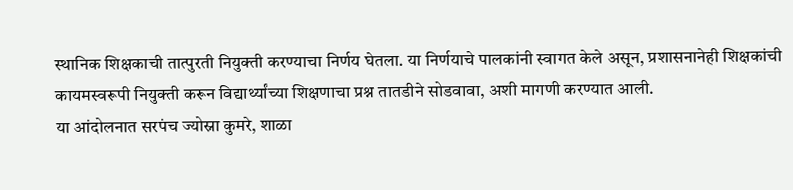स्थानिक शिक्षकाची तात्पुरती नियुक्ती करण्याचा निर्णय घेतला. या निर्णयाचे पालकांनी स्वागत केले असून, प्रशासनानेही शिक्षकांची कायमस्वरूपी नियुक्ती करून विद्यार्थ्यांच्या शिक्षणाचा प्रश्न तातडीने सोडवावा, अशी मागणी करण्यात आली.
या आंदोलनात सरपंच ज्योस्ना कुमरे, शाळा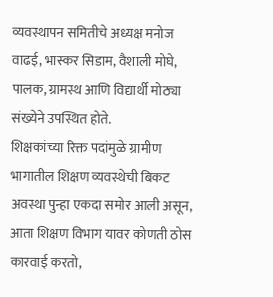व्यवस्थापन समितीचे अध्यक्ष मनोज वाढई, भास्कर सिडाम, वैशाली मोघे, पालक, ग्रामस्थ आणि विद्यार्थी मोठ्या संख्येने उपस्थित होते.
शिक्षकांच्या रिक्त पदांमुळे ग्रामीण भागातील शिक्षण व्यवस्थेची बिकट अवस्था पुन्हा एकदा समोर आली असून, आता शिक्षण विभाग यावर कोणती ठोस कारवाई करतो,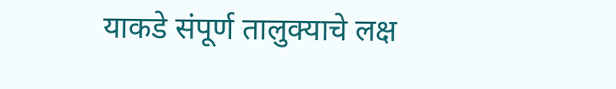याकडे संपूर्ण तालुक्याचे लक्ष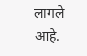लागले आहे.